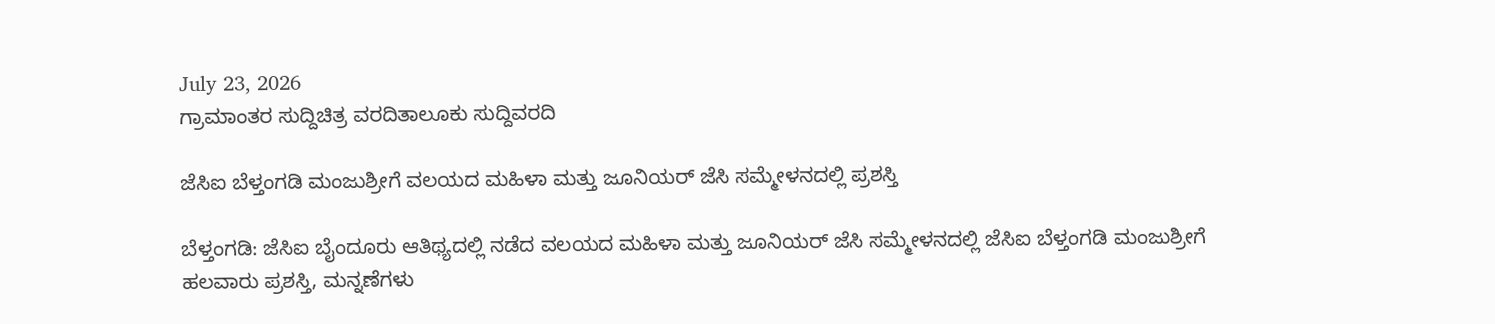July 23, 2026
ಗ್ರಾಮಾಂತರ ಸುದ್ದಿಚಿತ್ರ ವರದಿತಾಲೂಕು ಸುದ್ದಿವರದಿ

ಜೆಸಿಐ ಬೆಳ್ತಂಗಡಿ ಮಂಜುಶ್ರೀಗೆ ವಲಯದ ಮಹಿಳಾ ಮತ್ತು ಜೂನಿಯರ್ ಜೆಸಿ ಸಮ್ಮೇಳನದಲ್ಲಿ ಪ್ರಶಸ್ತಿ

ಬೆಳ್ತಂಗಡಿ: ಜೆಸಿಐ ಬೈಂದೂರು ಆತಿಥ್ಯದಲ್ಲಿ ನಡೆದ ವಲಯದ ಮಹಿಳಾ ಮತ್ತು ಜೂನಿಯರ್ ಜೆಸಿ ಸಮ್ಮೇಳನದಲ್ಲಿ ಜೆಸಿಐ ಬೆಳ್ತಂಗಡಿ ಮಂಜುಶ್ರೀಗೆ ಹಲವಾರು ಪ್ರಶಸ್ತಿ, ಮನ್ನಣೆಗಳು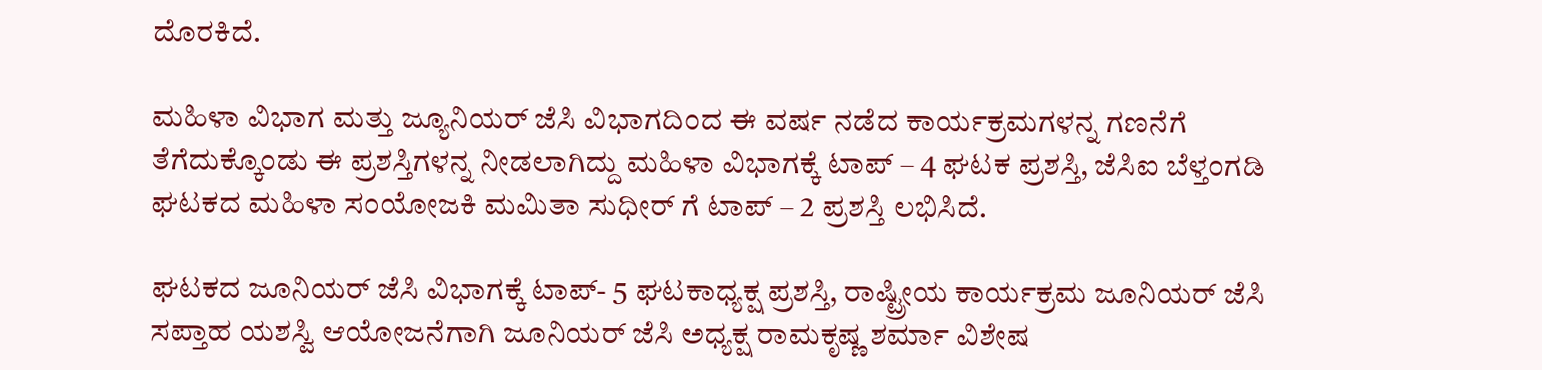ದೊರಕಿದೆ.

ಮಹಿಳಾ ವಿಭಾಗ ಮತ್ತು ಜ್ಯೂನಿಯರ್ ಜೆಸಿ ವಿಭಾಗದಿಂದ ಈ ವರ್ಷ ನಡೆದ ಕಾರ್ಯಕ್ರಮಗಳನ್ನ ಗಣನೆಗೆ ತೆಗೆದುಕ್ಕೊಂಡು ಈ ಪ್ರಶಸ್ತಿಗಳನ್ನ ನೀಡಲಾಗಿದ್ದು ಮಹಿಳಾ ವಿಭಾಗಕ್ಕೆ ಟಾಪ್ – 4 ಘಟಕ ಪ್ರಶಸ್ತಿ, ಜೆಸಿಐ ಬೆಳ್ತಂಗಡಿ ಘಟಕದ ಮಹಿಳಾ ಸಂಯೋಜಕಿ ಮಮಿತಾ ಸುಧೀರ್ ಗೆ ಟಾಪ್ – 2 ಪ್ರಶಸ್ತಿ ಲಭಿಸಿದೆ.

ಘಟಕದ ಜೂನಿಯರ್ ಜೆಸಿ ವಿಭಾಗಕ್ಕೆ ಟಾಪ್- 5 ಘಟಕಾಧ್ಯಕ್ಷ ಪ್ರಶಸ್ತಿ, ರಾಷ್ಟ್ರೀಯ ಕಾರ್ಯಕ್ರಮ ಜೂನಿಯರ್ ಜೆಸಿ ಸಪ್ತಾಹ ಯಶಸ್ವಿ ಆಯೋಜನೆಗಾಗಿ ಜೂನಿಯರ್ ಜೆಸಿ ಅಧ್ಯಕ್ಷ ರಾಮಕೃಷ್ಣ ಶರ್ಮಾ ವಿಶೇಷ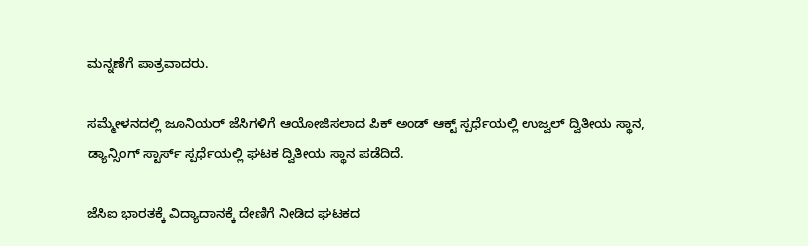ಮನ್ನಣೆಗೆ ಪಾತ್ರವಾದರು.

ಸಮ್ಮೇಳನದಲ್ಲಿ ಜೂನಿಯರ್ ಜೆಸಿಗಳಿಗೆ ಆಯೋಜಿಸಲಾದ ಪಿಕ್ ಅಂಡ್ ಆಕ್ಟ್ ಸ್ಪರ್ಧೆಯಲ್ಲಿ ಉಜ್ವಲ್ ದ್ವಿತೀಯ ಸ್ಥಾನ, ಡ್ಯಾನ್ಸಿಂಗ್ ಸ್ಟಾರ್ಸ್ ಸ್ಪರ್ಧೆಯಲ್ಲಿ ಘಟಕ ದ್ವಿತೀಯ ಸ್ಥಾನ ಪಡೆದಿದೆ‌.

ಜೆಸಿಐ ಭಾರತಕ್ಕೆ ವಿದ್ಯಾದಾನಕ್ಕೆ ದೇಣಿಗೆ ನೀಡಿದ ಘಟಕದ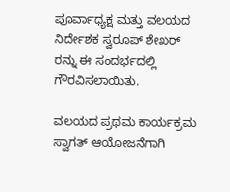ಪೂರ್ವಾಧ್ಯಕ್ಷ ಮತ್ತು ವಲಯದ ನಿರ್ದೇಶಕ ಸ್ವರೂಪ್ ಶೇಖರ್ ರನ್ನು ಈ ಸಂದರ್ಭದಲ್ಲಿ ಗೌರವಿಸಲಾಯಿತು.

ವಲಯದ ಪ್ರಥಮ ಕಾರ್ಯಕ್ರಮ ಸ್ವಾಗತ್ ಆಯೋಜನೆಗಾಗಿ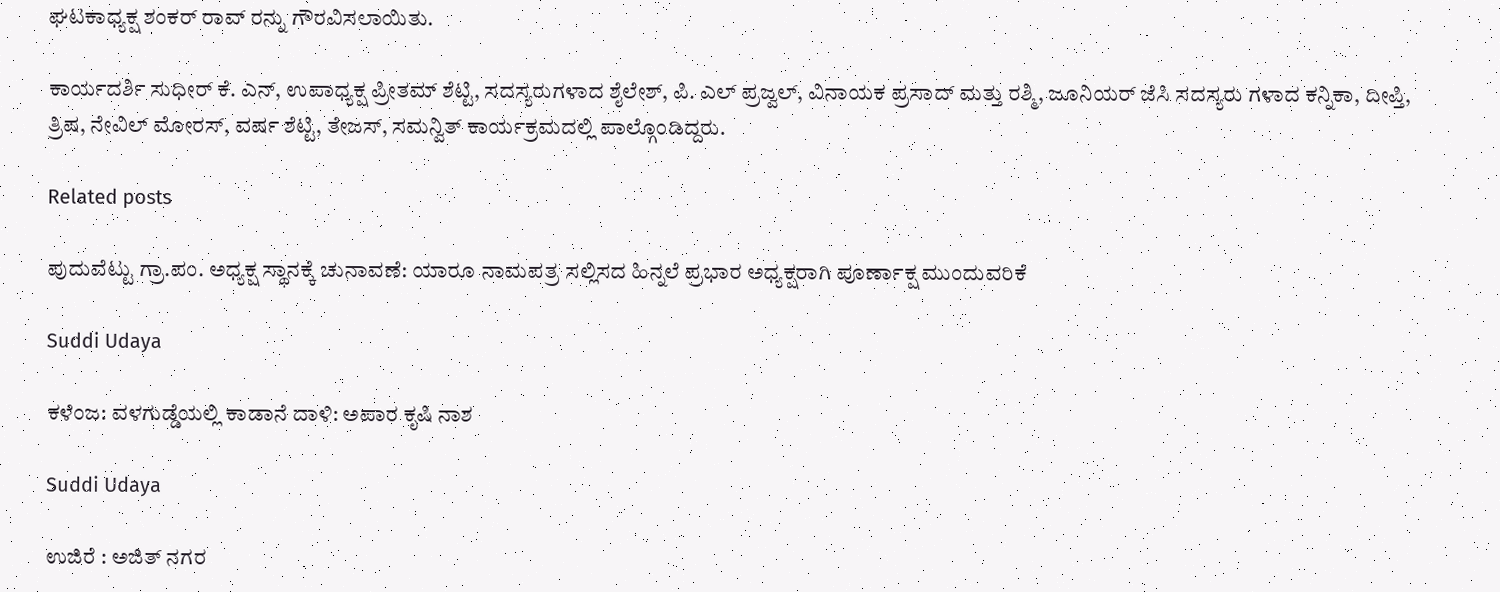ಘಟಕಾಧ್ಯಕ್ಷ ಶಂಕರ್ ರಾವ್ ರನ್ನು ಗೌರವಿಸಲಾಯಿತು.

ಕಾರ್ಯದರ್ಶಿ ಸುಧೀರ್ ಕೆ. ಎನ್, ಉಪಾಧ್ಯಕ್ಷ ಪ್ರೀತಮ್ ಶೆಟ್ಟಿ, ಸದಸ್ಯರುಗಳಾದ ಶೈಲೇಶ್, ಪಿ. ಎಲ್ ಪ್ರಜ್ವಲ್, ವಿನಾಯಕ ಪ್ರಸಾದ್ ಮತ್ತು ರಶ್ಮಿ, ಜೂನಿಯರ್ ಜೆಸಿ ಸದಸ್ಯರು ಗಳಾದ ಕನ್ನಿಕಾ, ದೀಪ್ತಿ, ತ್ರಿಷ, ನೇವಿಲ್ ಮೋರಸ್, ವರ್ಷ ಶೆಟ್ಟಿ, ತೇಜಸ್, ಸಮನ್ವಿತ್ ಕಾರ್ಯಕ್ರಮದಲ್ಲಿ ಪಾಲ್ಗೊಂಡಿದ್ದರು.

Related posts

ಪುದುವೆಟ್ಟು ಗ್ರಾ.ಪಂ. ಅಧ್ಯಕ್ಷ ಸ್ಥಾನಕ್ಕೆ ಚುನಾವಣೆ: ಯಾರೂ ನಾಮಪತ್ರ ಸಲ್ಲಿಸದ ಹಿನ್ನಲೆ ಪ್ರಭಾರ ಅಧ್ಯಕ್ಷರಾಗಿ ಪೂರ್ಣಾಕ್ಷ ಮುಂದುವರಿಕೆ

Suddi Udaya

ಕಳೆಂಜ: ವಳಗುಡ್ಡೆಯಲ್ಲಿ ಕಾಡಾನೆ ದಾಳಿ: ಅಪಾರ ಕೃಷಿ ನಾಶ

Suddi Udaya

ಉಜಿರೆ : ಅಜಿತ್ ನಗರ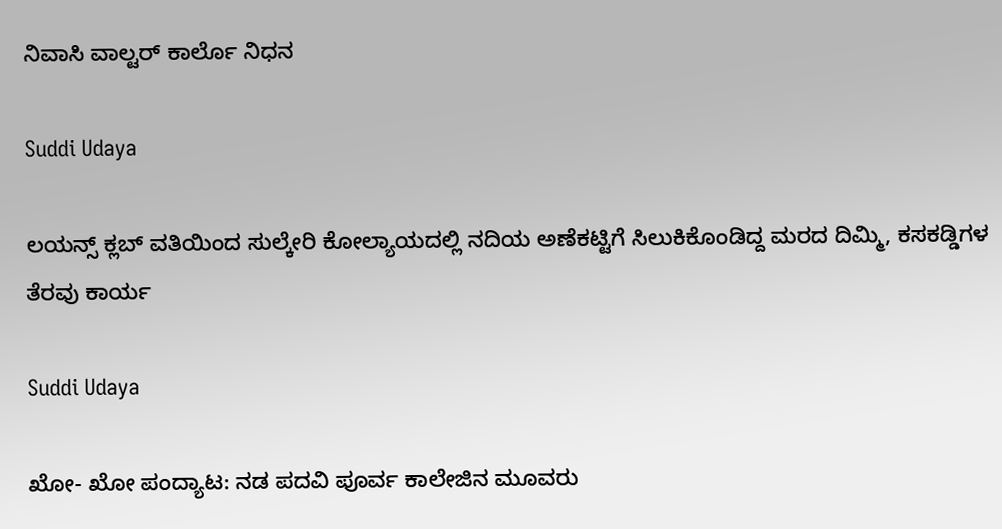ನಿವಾಸಿ ವಾಲ್ಟರ್ ಕಾರ್ಲೊ ನಿಧನ

Suddi Udaya

ಲಯನ್ಸ್ ಕ್ಲಬ್ ವತಿಯಿಂದ ಸುಲ್ಕೇರಿ ಕೋಲ್ಯಾಯದಲ್ಲಿ ನದಿಯ ಅಣೆಕಟ್ಟಿಗೆ ಸಿಲುಕಿಕೊಂಡಿದ್ದ ಮರದ ದಿಮ್ಮಿ, ಕಸಕಡ್ಡಿಗಳ ತೆರವು ಕಾರ್ಯ

Suddi Udaya

ಖೋ- ಖೋ ಪಂದ್ಯಾಟ: ನಡ ಪದವಿ ಪೂರ್ವ ಕಾಲೇಜಿನ ಮೂವರು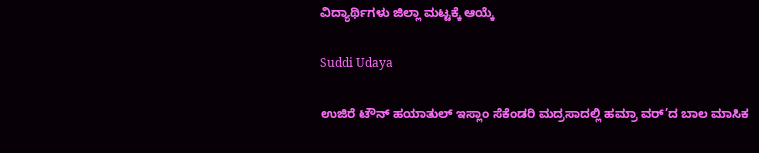ವಿದ್ಯಾರ್ಥಿಗಳು ಜಿಲ್ಲಾ ಮಟ್ಟಕ್ಕೆ ಆಯ್ಕೆ

Suddi Udaya

ಉಜಿರೆ ಟೌನ್‌ ಹಯಾತುಲ್ ಇಸ್ಲಾಂ ಸೆಕೆಂಡರಿ ಮದ್ರಸಾದಲ್ಲಿ ಹಮ್ರಾ ವರ್’ದ ಬಾಲ ಮಾಸಿಕ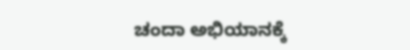ಚಂದಾ ಅಭಿಯಾನಕ್ಕೆ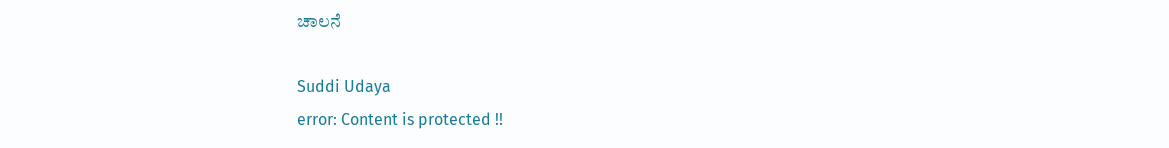ಚಾಲನೆ

Suddi Udaya
error: Content is protected !!